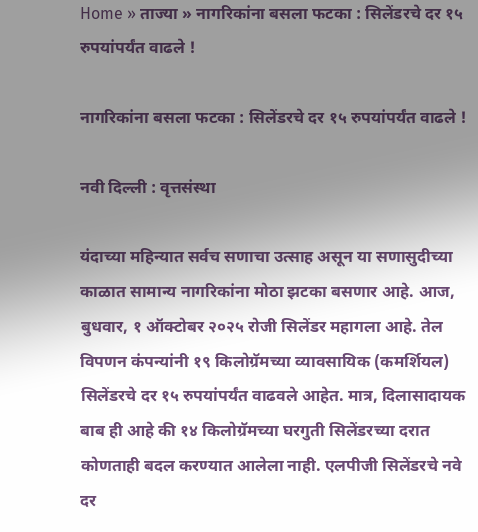Home » ताज्या » नागरिकांना बसला फटका : सिलेंडरचे दर १५ रुपयांपर्यंत वाढले !

नागरिकांना बसला फटका : सिलेंडरचे दर १५ रुपयांपर्यंत वाढले !

नवी दिल्ली : वृत्तसंस्था

यंदाच्या महिन्यात सर्वच सणाचा उत्साह असून या सणासुदीच्या काळात सामान्य नागरिकांना मोठा झटका बसणार आहे. आज, बुधवार, १ ऑक्टोबर २०२५ रोजी सिलेंडर महागला आहे. तेल विपणन कंपन्यांनी १९ किलोग्रॅमच्या व्यावसायिक (कमर्शियल) सिलेंडरचे दर १५ रुपयांपर्यंत वाढवले आहेत. मात्र, दिलासादायक बाब ही आहे की १४ किलोग्रॅमच्या घरगुती सिलेंडरच्या दरात कोणताही बदल करण्यात आलेला नाही. एलपीजी सिलेंडरचे नवे दर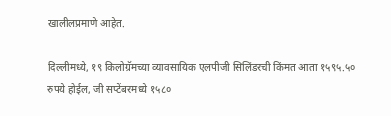खालीलप्रमाणे आहेत.

दिल्लीमध्ये, १९ किलोग्रॅमच्या व्यावसायिक एलपीजी सिलिंडरची किंमत आता १५९५.५० रुपये होईल, जी सप्टेंबरमध्ये १५८०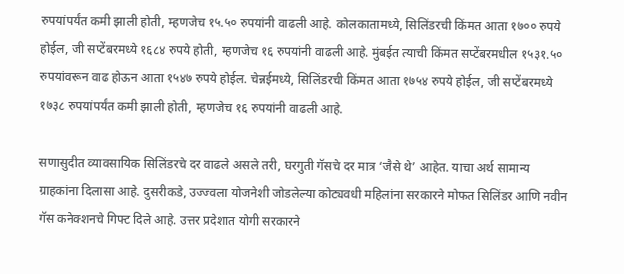रुपयांपर्यंत कमी झाली होती, म्हणजेच १५.५० रुपयांनी वाढली आहे. कोलकातामध्ये, सिलिंडरची किंमत आता १७०० रुपये होईल, जी सप्टेंबरमध्ये १६८४ रुपये होती, म्हणजेच १६ रुपयांनी वाढली आहे. मुंबईत त्याची किंमत सप्टेंबरमधील १५३१.५० रुपयांवरून वाढ होऊन आता १५४७ रुपये होईल. चेन्नईमध्ये, सिलिंडरची किंमत आता १७५४ रुपये होईल, जी सप्टेंबरमध्ये १७३८ रुपयांपर्यंत कमी झाली होती, म्हणजेच १६ रुपयांनी वाढली आहे.

सणासुदीत व्यावसायिक सिलिंडरचे दर वाढले असले तरी, घरगुती गॅसचे दर मात्र ‘जैसे थे’ आहेत. याचा अर्थ सामान्य ग्राहकांना दिलासा आहे. दुसरीकडे, उज्ज्वला योजनेशी जोडलेल्या कोट्यवधी महिलांना सरकारने मोफत सिलिंडर आणि नवीन गॅस कनेक्शनचे गिफ्ट दिले आहे. उत्तर प्रदेशात योगी सरकारने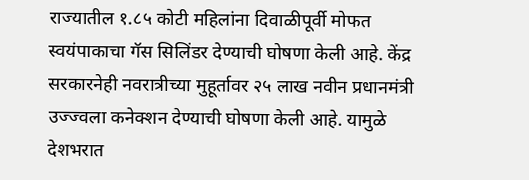राज्यातील १.८५ कोटी महिलांना दिवाळीपूर्वी मोफत स्वयंपाकाचा गॅस सिलिंडर देण्याची घोषणा केली आहे. केंद्र सरकारनेही नवरात्रीच्या मुहूर्तावर २५ लाख नवीन प्रधानमंत्री उज्ज्वला कनेक्शन देण्याची घोषणा केली आहे. यामुळे देशभरात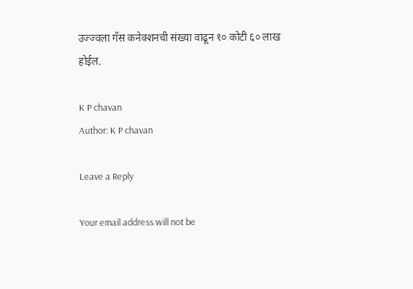उज्ज्वला गॅस कनेक्शनची संख्या वाढून १० कोटी ६० लाख होईल.

K P chavan
Author: K P chavan

Leave a Reply

Your email address will not be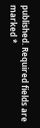published. Required fields are marked *